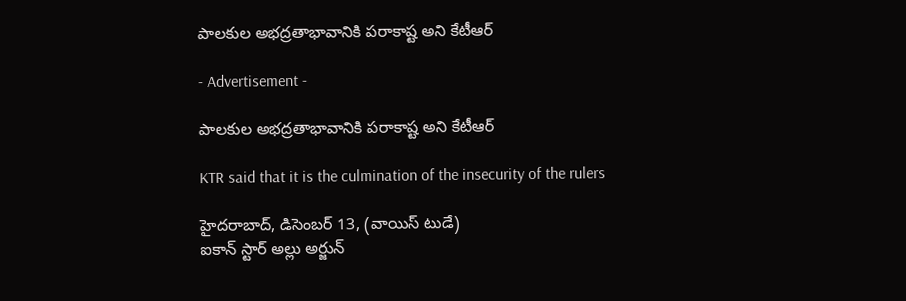పాలకుల అభద్రతాభావానికి పరాకాష్ట అని కేటీఆర్‌

- Advertisement -

పాలకుల అభద్రతాభావానికి పరాకాష్ట అని కేటీఆర్‌

KTR said that it is the culmination of the insecurity of the rulers

హైదరాబాద్, డిసెంబర్ 13, (వాయిస్ టుడే)
ఐకాన్ స్టార్ అల్లు అర్జున్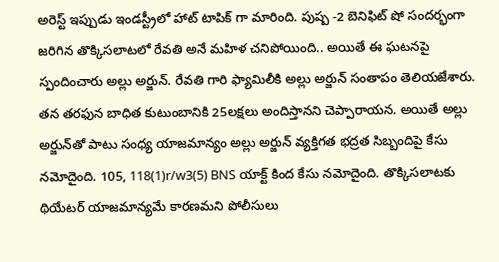అరెస్ట్ ఇప్పుడు ఇండస్ట్రీలో హాట్ టాపిక్ గా మారింది. పుష్ప -2 బెనిఫిట్‌ షో సందర్భంగా జరిగిన తొక్కిసలాటలో రేవతి అనే మహిళ చనిపోయింది.. అయితే ఈ ఘటనపై స్పందించారు అల్లు అర్జున్‌. రేవతి గారి ఫ్యామిలీకి అల్లు అర్జున్‌ సంతాపం తెలియజేశారు. తన తరఫున బాధిత కుటుంబానికి 25లక్షలు అందిస్తానని చెప్పారాయన. అయితే అల్లు అర్జున్‌తో పాటు సంధ్య యాజమాన్యం అల్లు అర్జున్ వ్యక్తిగత భద్రత సిబ్బందిపై కేసు నమోదైంది. 105, 118(1)r/w3(5) BNS యాక్ట్ కింద కేసు నమోదైంది. తొక్కిసలాటకు థియేటర్ యాజమాన్యమే కారణమని పోలీసులు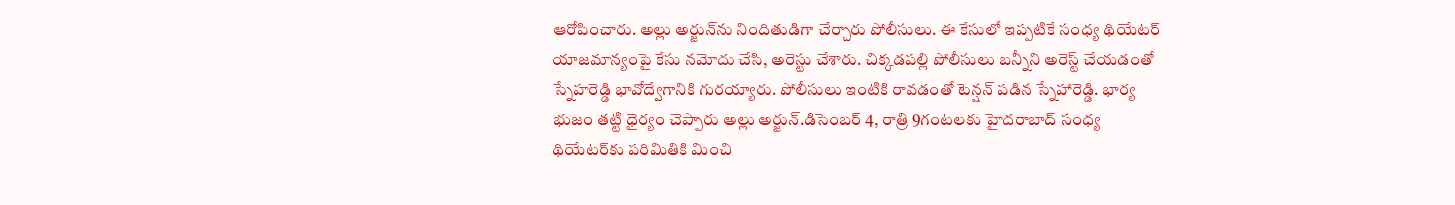ఆరోపించారు. అల్లు అర్జున్‌ను నిందితుడిగా చేర్చారు పోలీసులు. ఈ కేసులో ఇప్పటికే సంధ్య థియేటర్‌ యాజమాన్యంపై కేసు నమోదు చేసి, అరెస్టు చేశారు. చిక్కడపల్లి పోలీసులు బన్నీని అరెస్ట్ చేయడంతో స్నేహరెడ్డి భావోద్వేగానికి గురయ్యారు. పోలీసులు ఇంటికి రావడంతో టెన్షన్ పడిన స్నేహారెడ్డి. భార్య భుజం తట్టి ధైర్యం చెప్పారు అల్లు అర్జున్.డిసెంబర్‌ 4, రాత్రి 9గంటలకు హైదరాబాద్‌ సంధ్య థియేటర్‌కు పరిమితికి మించి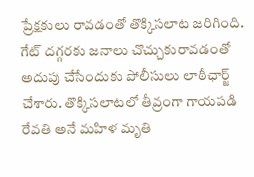ప్రేక్షకులు రావడంతో తొక్కిసలాట జరిగింది. గేట్ దగ్గరకు జనాలు చొచ్చుకురావడంతో అదుపు చేసేందుకు పోలీసులు లాఠీఛార్జ్‌ చేశారు. తొక్కిసలాటలో తీవ్రంగా గాయపడి రేవతి అనే మహిళ మృతి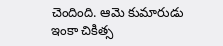చెందింది. ఆమె కుమారుడు ఇంకా చికిత్స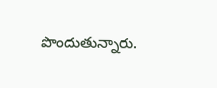పొందుతున్నారు.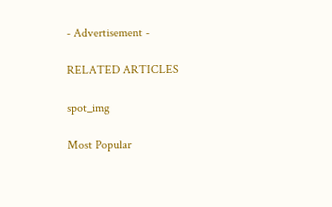- Advertisement -

RELATED ARTICLES

spot_img

Most Popular